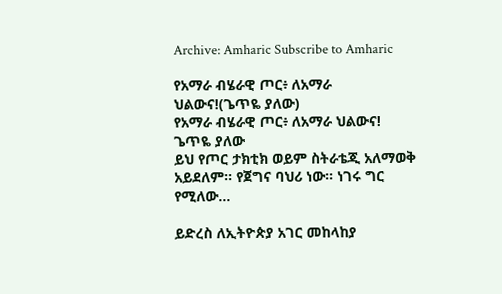Archive: Amharic Subscribe to Amharic

የአማራ ብሄራዊ ጦር፥ ለአማራ ህልውና!(ጌጥዬ ያለው)
የአማራ ብሄራዊ ጦር፥ ለአማራ ህልውና!
ጌጥዬ ያለው
ይህ የጦር ታክቲክ ወይም ስትራቴጂ አለማወቅ አይደለም። የጀግና ባህሪ ነው። ነገሩ ግር የሚለው...

ይድረስ ለኢትዮጵያ አገር መከላከያ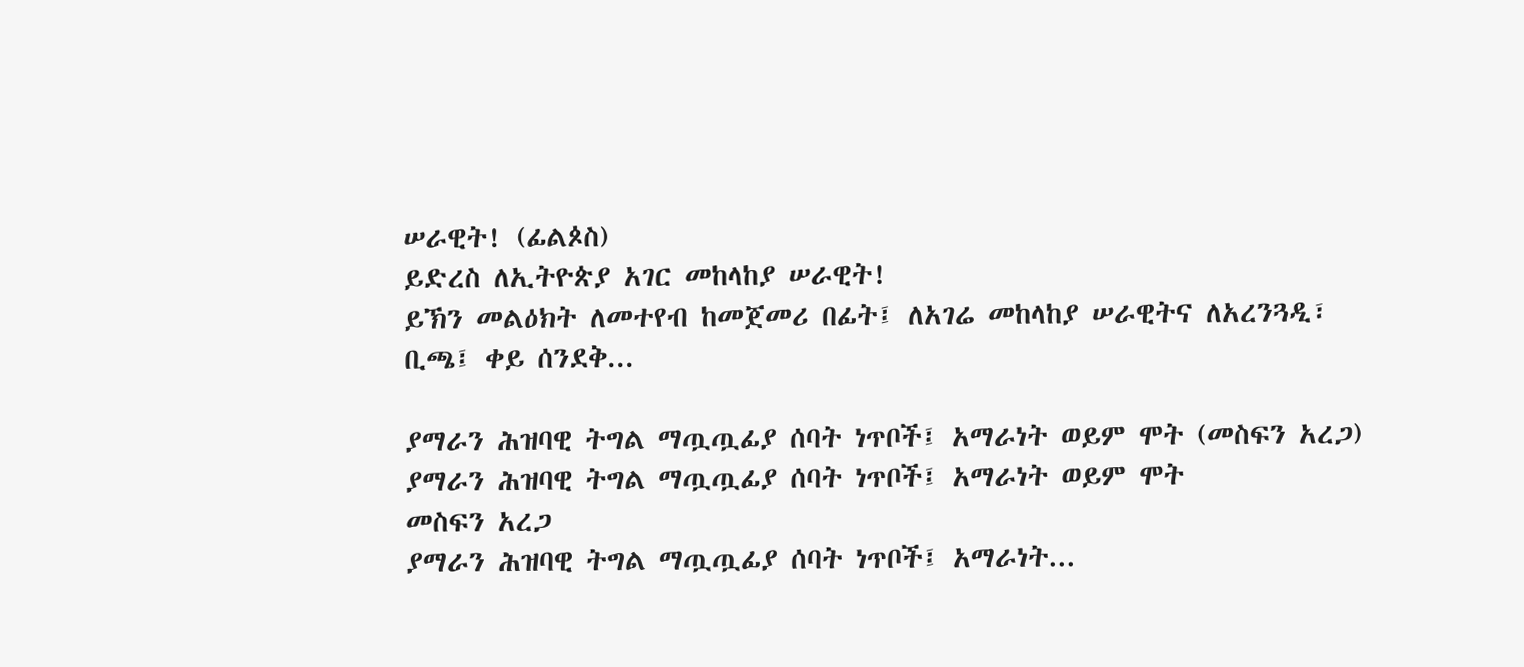ሠራዊት! (ፊልጶስ)
ይድረስ ለኢትዮጵያ አገር መከላከያ ሠራዊት!
ይኽን መልዕክት ለመተየብ ከመጀመሪ በፊት፤ ለአገሬ መከላከያ ሠራዊትና ለአረንጓዲ፣ ቢጫ፤ ቀይ ሰንደቅ...

ያማራን ሕዝባዊ ትግል ማጧጧፊያ ሰባት ነጥቦች፤ አማራነት ወይም ሞት (መስፍን አረጋ)
ያማራን ሕዝባዊ ትግል ማጧጧፊያ ሰባት ነጥቦች፤ አማራነት ወይም ሞት
መስፍን አረጋ
ያማራን ሕዝባዊ ትግል ማጧጧፊያ ሰባት ነጥቦች፤ አማራነት...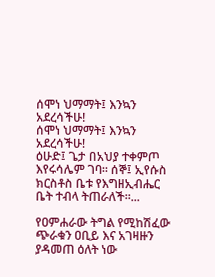ሰሞነ ህማማት፤ እንኳን አደረሳችሁ!
ሰሞነ ህማማት፤ እንኳን አደረሳችሁ!
ዕሁድ፤ ጌታ በአህያ ተቀምጦ እየሩሳሌም ገባ። ሰኞ፤ ኢየሱስ ክርስቶስ ቤቱ የእግዘኢብሔር ቤት ተብላ ትጠራለች።...

የዐምሐራው ትግል የሚከሽፈው ጭራቁን ዐቢይ እና አገዛዙን ያዳመጠ ዕለት ነው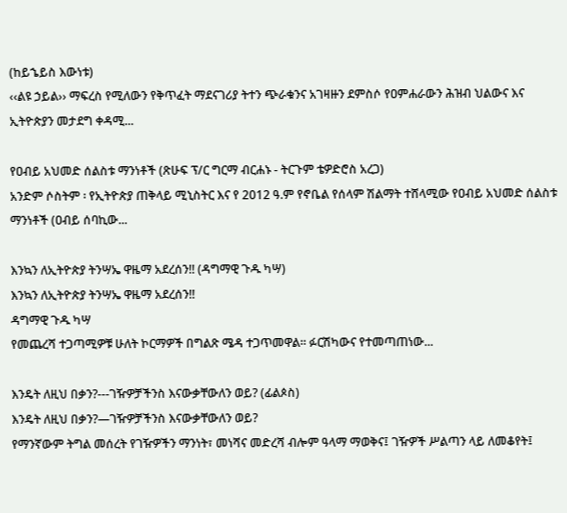(ከይኄይስ እውነቱ)
‹‹ልዩ ኃይል›› ማፍረስ የሚለውን የቅጥፈት ማደናገሪያ ትተን ጭራቁንና አገዛዙን ደምስሶ የዐምሐራውን ሕዝብ ህልውና እና ኢትዮጵያን መታደግ ቀዳሚ...

የዐብይ አህመድ ሰልስቱ ማንነቶች (ጽሁፍ ፕ/ር ግርማ ብርሐኑ - ትርጉም ቴዎድሮስ አረጋ)
አንድም ሶስትም ፡ የኢትዮጵያ ጠቅላይ ሚኒስትር እና የ 2012 ዓ.ም የኖቤል የሰላም ሽልማት ተሸላሚው የዐብይ አህመድ ሰልስቱ ማንነቶች (ዐብይ ሰባኪው...

እንኳን ለኢትዮጵያ ትንሣኤ ዋዜማ አደረሰን!! (ዳግማዊ ጉዱ ካሣ)
እንኳን ለኢትዮጵያ ትንሣኤ ዋዜማ አደረሰን!!
ዳግማዊ ጉዱ ካሣ
የመጨረሻ ተጋጣሚዎቹ ሁለት ኮርማዎች በግልጽ ሜዳ ተጋጥመዋል፡፡ ፉርሽካውና የተመጣጠነው...

እንዴት ለዚህ በቃን?---ገዥዎቻችንስ እናውቃቸውለን ወይ? (ፊልጶስ)
እንዴት ለዚህ በቃን?—ገዥዎቻችንስ እናውቃቸውለን ወይ?
የማንኛውም ትግል መሰረት የገዥዎችን ማንነት፣ መነሻና መድረሻ ብሎም ዓላማ ማወቅና፤ ገዥዎች ሥልጣን ላይ ለመቆየት፤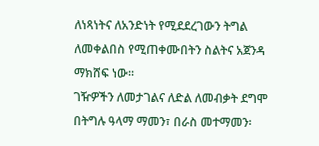ለነጻነትና ለአንድነት የሚደደረገውን ትግል ለመቀልበስ የሚጠቀሙበትን ስልትና አጀንዳ ማክሸፍ ነው።
ገዥዎችን ለመታገልና ለድል ለመብቃት ደግሞ በትግሉ ዓላማ ማመን፣ በራስ መተማመን፡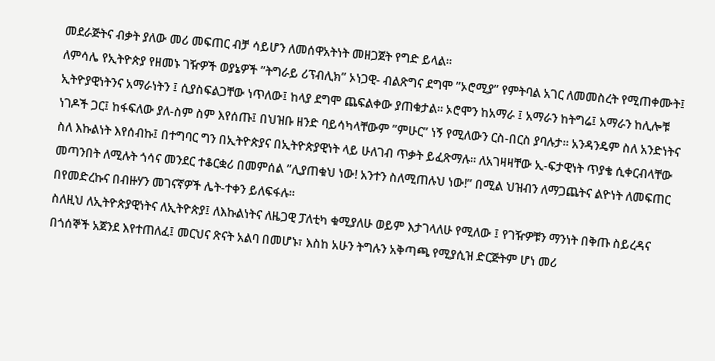መደራጅትና ብቃት ያለው መሪ መፍጠር ብቻ ሳይሆን ለመሰዋአትነት መዘጋጀት የግድ ይላል።
ለምሳሌ የኢትዮጵያ የዘመኑ ገዥዎች ወያኔዎች ”ትግራይ ሪፕብሊክ” ኦነጋዊ- ብልጽግና ደግሞ ”ኦሮሚያ” የምትባል አገር ለመመስረት የሚጠቀሙት፤ ኢትዮያዊነትንና አማራነትን ፤ ሲያስፍልጋቸው ነጥለው፤ ከላያ ደግሞ ጨፍልቀው ያጠቁታል። ኦሮሞን ከአማራ ፤ አማራን ከትግሬ፤ አማራን ከሊሎቹ ነገዶች ጋር፤ ከፋፍለው ያለ-ስም ስም እየሰጡ፤ በህዝቡ ዘንድ ባይሳካላቸውም ”ምሁር” ነኝ የሚለውን ርስ-በርስ ያባሉታ። አንዳንዴም ስለ አንድነትና ስለ እኩልነት እየሰብኩ፤ በተግባር ግን በኢትዮጵያና በኢትዮጵያዊነት ላይ ሁለገብ ጥቃት ይፈጽማሉ። ለአገዛዛቸው ኢ-ፍታዊነት ጥያቄ ሲቀርብላቸው መጣንበት ለሚሉት ጎሳና መንደር ተቆርቋሪ በመምሰል ”ሊያጠቁህ ነው! አንተን ስለሚጠሉህ ነው!” በሚል ህዝብን ለማጋጨትና ልዮነት ለመፍጠር በየመድረኩና በብዙሃን መገናኛዎች ሌት-ተቀን ይለፍፋሉ።
ስለዚህ ለኢትዮጵያዊነትና ለኢትዮጵያ፤ ለእኩልነትና ለዜጋዊ ፓለቲካ ቁሚያለሁ ወይም እታገላለሁ የሚለው ፤ የገዥዎቹን ማንነት በቅጡ ስይረዳና በጎሰኞች አጀንደ እየተጠለፈ፤ መርህና ጽናት አልባ በመሆኑ፣ እስከ አሁን ትግሉን አቅጣጫ የሚያሲዝ ድርጅትም ሆነ መሪ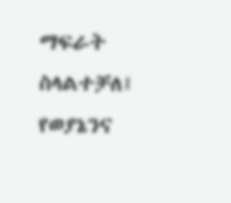ማፍራት ስላልተቻለ፤ የወያኔንና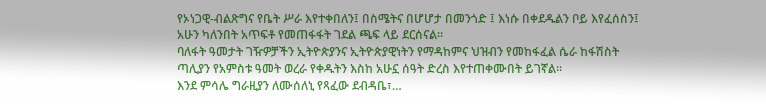የኦነጋዊ-ብልጽግና የቤት ሥራ እየተቀበለን፤ በስሜትና በሆሆታ በመንጎድ ፤ እነሱ በቀደዱልን ቦይ እየፈሰስን፤ አሁን ካለንበት አጥፍቶ የመጠፋፋት ገደል ጫፍ ላይ ደርሰናል።
ባለፋት ዓመታት ገዥዎቻችን ኢትዮጵያንና ኢትዮጵያዊነትን የማዳከምና ህዝብን የመከፋፈል ሴራ ከፋሽስት ጣሊያን የአምስቱ ዓመት ወረራ የቀዱትን እስከ አሁኗ ሰዓት ድረስ እየተጠቀሙበት ይገኛል።
እንደ ምሳሌ ግራዚያን ለሙሰለኒ የጻፈው ደብዳቤ፣…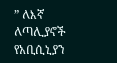” ለእኛ ለጣሊያኖች የአቢሲኒያን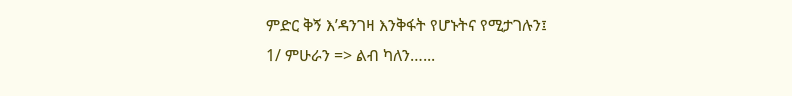ምድር ቅኝ እ’ዳንገዛ እንቅፋት የሆኑትና የሚታገሉን፤
1/ ምሁራን => ልብ ካለን…...